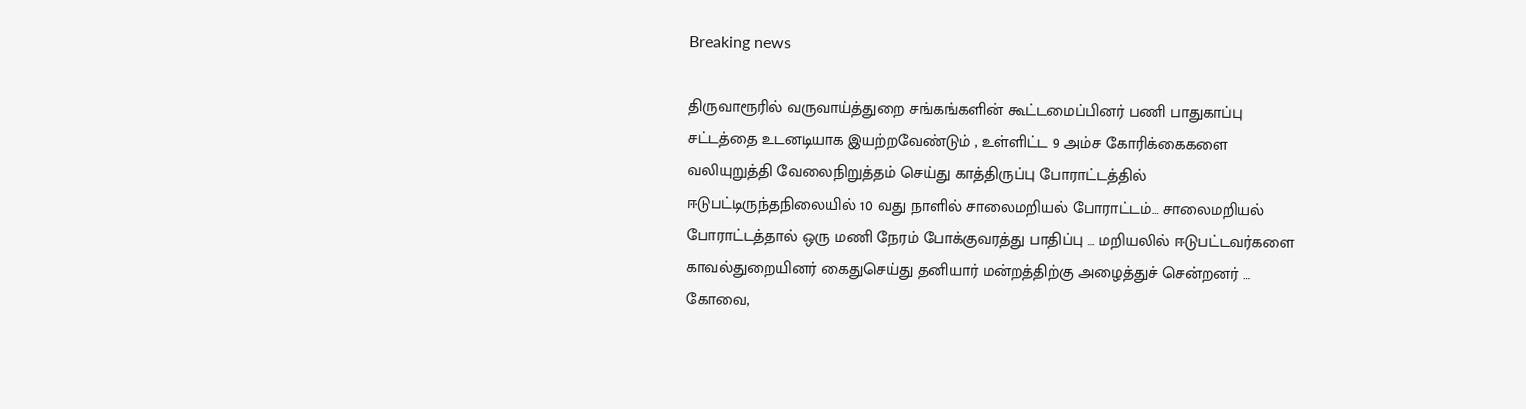Breaking news

திருவாரூரில் வருவாய்த்துறை சங்கங்களின் கூட்டமைப்பினர் பணி பாதுகாப்பு சட்டத்தை உடனடியாக இயற்றவேண்டும் , உள்ளிட்ட 9 அம்ச கோரிக்கைகளை வலியுறுத்தி வேலைநிறுத்தம் செய்து காத்திருப்பு போராட்டத்தில் ஈடுபட்டிருந்தநிலையில் 10 வது நாளில் சாலைமறியல் போராட்டம்… சாலைமறியல் போராட்டத்தால் ஒரு மணி நேரம் போக்குவரத்து பாதிப்பு … மறியலில் ஈடுபட்டவர்களை காவல்துறையினர் கைதுசெய்து தனியார் மன்றத்திற்கு அழைத்துச் சென்றனர் … கோவை,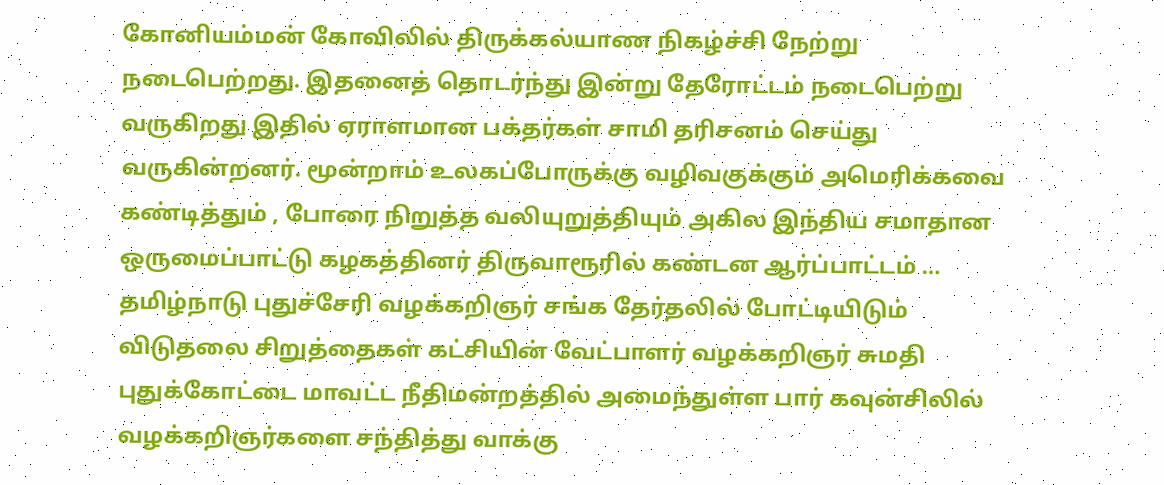கோனியம்மன் கோவிலில் திருக்கல்யாண நிகழ்ச்சி நேற்று நடைபெற்றது. இதனைத் தொடர்ந்து இன்று தேரோட்டம் நடைபெற்று வருகிறது இதில் ஏராளமான பக்தர்கள் சாமி தரிசனம் செய்து வருகின்றனர். மூன்றாம் உலகப்போருக்கு வழிவகுக்கும் அமெரிக்கவை கண்டித்தும் , போரை நிறுத்த வலியுறுத்தியும் அகில இந்திய சமாதான ஒருமைப்பாட்டு கழகத்தினர் திருவாரூரில் கண்டன ஆர்ப்பாட்டம் … தமிழ்நாடு புதுச்சேரி வழக்கறிஞர் சங்க தேர்தலில் போட்டியிடும் விடுதலை சிறுத்தைகள் கட்சியின் வேட்பாளர் வழக்கறிஞர் சுமதி புதுக்கோட்டை மாவட்ட நீதிமன்றத்தில் அமைந்துள்ள பார் கவுன்சிலில் வழக்கறிஞர்களை சந்தித்து வாக்கு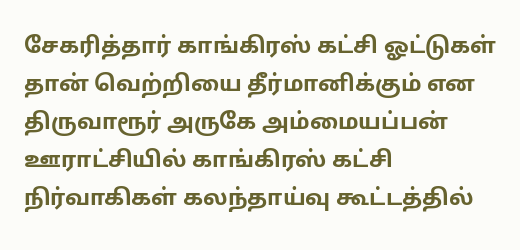சேகரித்தார் காங்கிரஸ் கட்சி ஓட்டுகள் தான் வெற்றியை தீர்மானிக்கும் என திருவாரூர் அருகே அம்மையப்பன் ஊராட்சியில் காங்கிரஸ் கட்சி நிர்வாகிகள் கலந்தாய்வு கூட்டத்தில்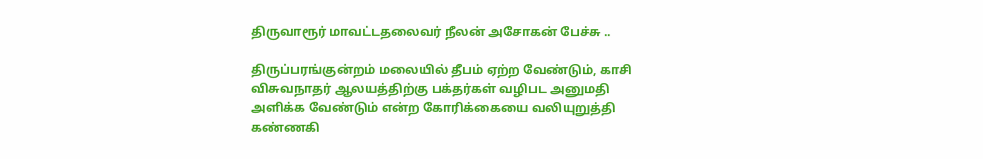திருவாரூர் மாவட்டதலைவர் நீலன் அசோகன் பேச்சு ..

திருப்பரங்குன்றம் மலையில் தீபம் ஏற்ற வேண்டும், காசி விசுவநாதர் ஆலயத்திற்கு பக்தர்கள் வழிபட அனுமதி அளிக்க வேண்டும் என்ற கோரிக்கையை வலியுறுத்தி கண்ணகி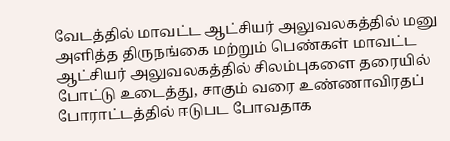வேடத்தில் மாவட்ட ஆட்சியர் அலுவலகத்தில் மனு அளித்த திருநங்கை மற்றும் பெண்கள் மாவட்ட ஆட்சியர் அலுவலகத்தில் சிலம்புகளை தரையில் போட்டு உடைத்து, சாகும் வரை உண்ணாவிரதப் போராட்டத்தில் ஈடுபட போவதாக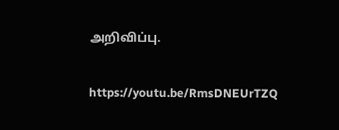அறிவிப்பு.

https://youtu.be/RmsDNEUrTZQ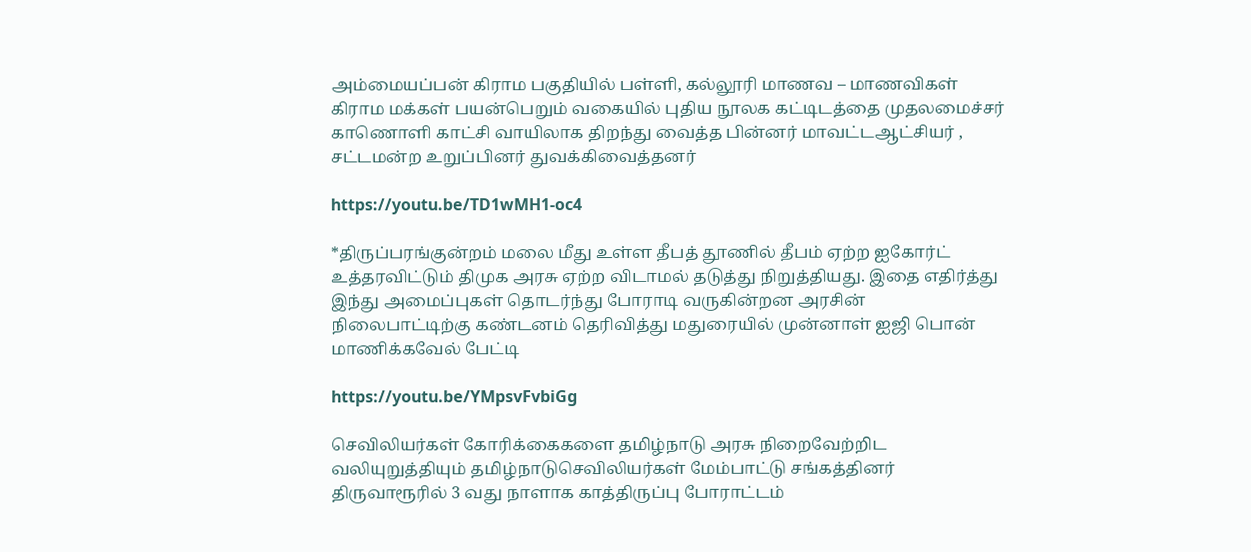அம்மையப்பன் கிராம பகுதியில் பள்ளி, கல்லூரி மாணவ – மாணவிகள் கிராம மக்கள் பயன்பெறும் வகையில் புதிய நூலக கட்டிடத்தை முதலமைச்சர் காணொளி காட்சி வாயிலாக திறந்து வைத்த பின்னர் மாவட்டஆட்சியர் , சட்டமன்ற உறுப்பினர் துவக்கிவைத்தனர்

https://youtu.be/TD1wMH1-oc4

*திருப்பரங்குன்றம் மலை மீது உள்ள தீபத் தூணில் தீபம் ஏற்ற ஐகோர்ட் உத்தரவிட்டும் திமுக அரசு ஏற்ற விடாமல் தடுத்து நிறுத்தியது. இதை எதிர்த்து இந்து அமைப்புகள் தொடர்ந்து போராடி வருகின்றன அரசின் நிலைபாட்டிற்கு கண்டனம் தெரிவித்து மதுரையில் முன்னாள் ஐஜி பொன் மாணிக்கவேல் பேட்டி

https://youtu.be/YMpsvFvbiGg

செவிலியர்கள் கோரிக்கைகளை தமிழ்நாடு அரசு நிறைவேற்றிட வலியுறுத்தியும் தமிழ்நாடுசெவிலியர்கள் மேம்பாட்டு சங்கத்தினர் திருவாரூரில் 3 வது நாளாக காத்திருப்பு போராட்டம்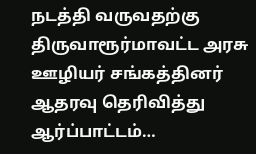நடத்தி வருவதற்கு திருவாரூர்மாவட்ட அரசு ஊழியர் சங்கத்தினர் ஆதரவு தெரிவித்து ஆர்ப்பாட்டம்…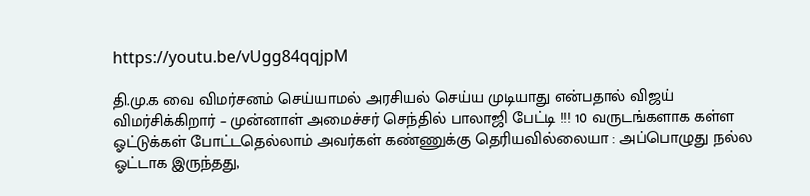https://youtu.be/vUgg84qqjpM

தி.மு.க வை விமர்சனம் செய்யாமல் அரசியல் செய்ய முடியாது என்பதால் விஜய் விமர்சிக்கிறார் – முன்னாள் அமைச்சர் செந்தில் பாலாஜி பேட்டி !!! 10 வருடங்களாக கள்ள ஓட்டுக்கள் போட்டதெல்லாம் அவர்கள் கண்ணுக்கு தெரியவில்லையா : அப்பொழுது நல்ல ஓட்டாக இருந்தது,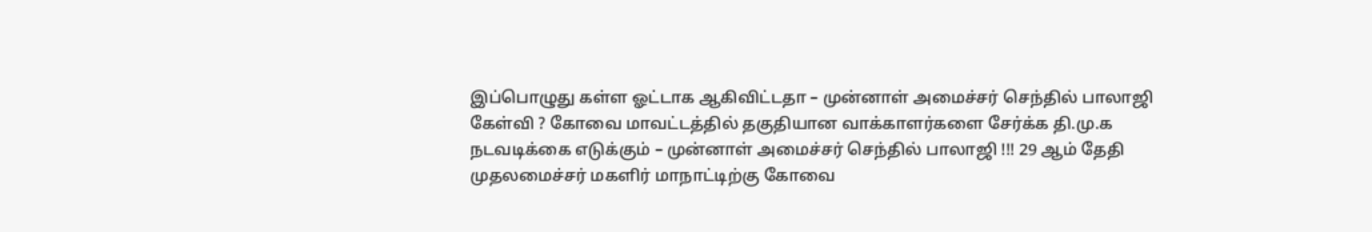இப்பொழுது கள்ள ஓட்டாக ஆகிவிட்டதா – முன்னாள் அமைச்சர் செந்தில் பாலாஜி கேள்வி ? கோவை மாவட்டத்தில் தகுதியான வாக்காளர்களை சேர்க்க தி.மு.க நடவடிக்கை எடுக்கும் – முன்னாள் அமைச்சர் செந்தில் பாலாஜி !!! 29 ஆம் தேதி முதலமைச்சர் மகளிர் மாநாட்டிற்கு கோவை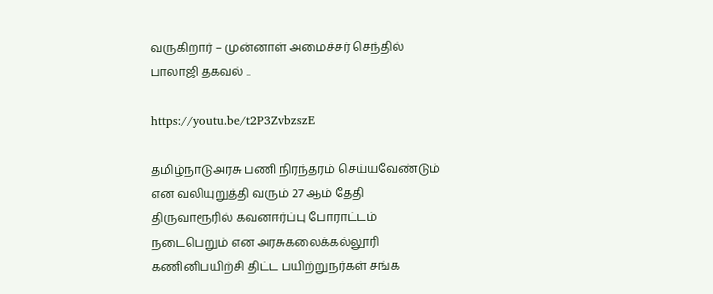வருகிறார் – முன்னாள் அமைச்சர் செந்தில் பாலாஜி தகவல் ..

https://youtu.be/t2P3ZvbzszE

தமிழ்நாடுஅரசு பணி நிரந்தரம் செய்யவேண்டும் என வலியுறுத்தி வரும் 27 ஆம் தேதி திருவாரூரில் கவனஈர்ப்பு போராட்டம் நடைபெறும் என அரசுகலைக்கல்லூரி கணினிபயிற்சி திட்ட பயிற்றுநர்கள் சங்க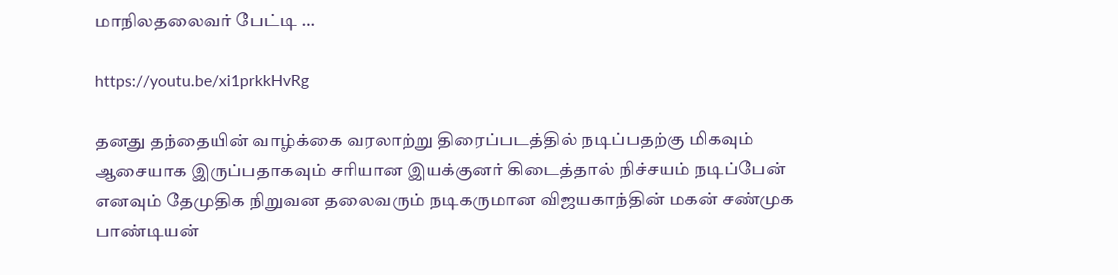மாநிலதலைவர் பேட்டி …

https://youtu.be/xi1prkkHvRg

தனது தந்தையின் வாழ்க்கை வரலாற்று திரைப்படத்தில் நடிப்பதற்கு மிகவும் ஆசையாக இருப்பதாகவும் சரியான இயக்குனர் கிடைத்தால் நிச்சயம் நடிப்பேன் எனவும் தேமுதிக நிறுவன தலைவரும் நடிகருமான விஜயகாந்தின் மகன் சண்முக பாண்டியன்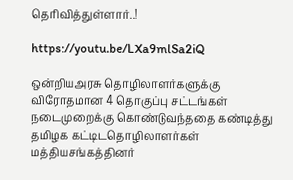தெரிவித்துள்ளார்..!

https://youtu.be/LXa9mlSa2iQ

ஒன்றியஅரசு தொழிலாளர்களுக்கு விரோதமான 4 தொகுப்பு சட்டங்கள் நடைமுறைக்கு கொண்டுவந்ததை கண்டித்து தமிழக கட்டிடதொழிலாளர்கள் மத்தியசங்கத்தினர்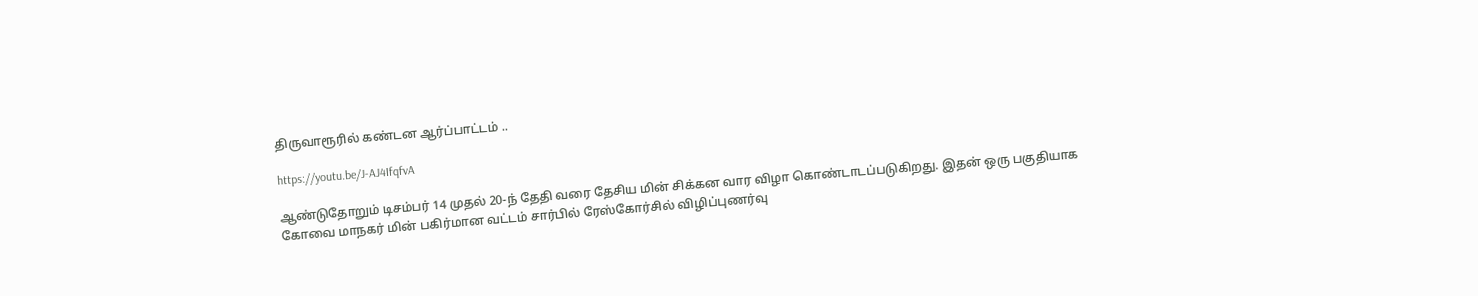திருவாரூரில் கண்டன ஆர்ப்பாட்டம் ..

https://youtu.be/J-AJ4IfqfvA

ஆண்டுதோறும் டிசம்பர் 14 முதல் 20-ந் தேதி வரை தேசிய மின் சிக்கன வார விழா கொண்டாடப்படுகிறது. இதன் ஒரு பகுதியாக கோவை மாநகர் மின் பகிர்மான வட்டம் சார்பில் ரேஸ்கோர்சில் விழிப்புணர்வு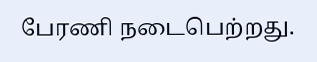பேரணி நடைபெற்றது.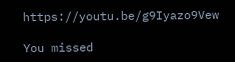https://youtu.be/g9Iyazo9Vew

You missed